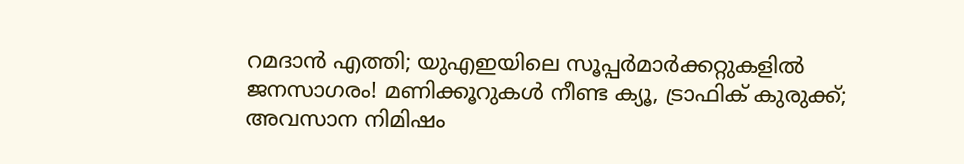റമദാൻ എത്തി; യുഎഇയിലെ സൂപ്പർമാർക്കറ്റുകളിൽ ജനസാഗരം! മണിക്കൂറുകൾ നീണ്ട ക്യൂ, ട്രാഫിക് കുരുക്ക്; അവസാന നിമിഷം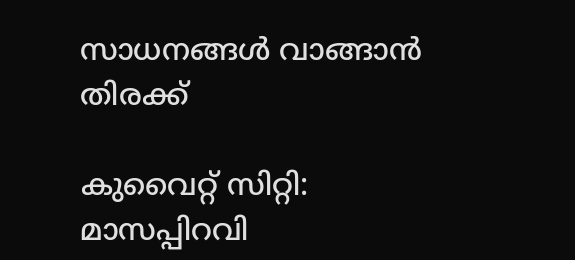സാധനങ്ങൾ വാങ്ങാൻ തിരക്ക്

കുവൈറ്റ് സിറ്റി: മാസപ്പിറവി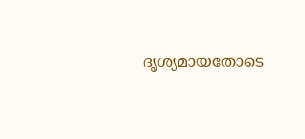ദൃശ്യമായതോടെ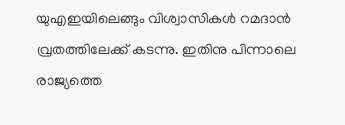യുഎഇയിലെങ്ങും വിശ്വാസികൾ റമദാൻ വ്രതത്തിലേക്ക് കടന്നു. ഇതിനു പിന്നാലെ രാജ്യത്തെ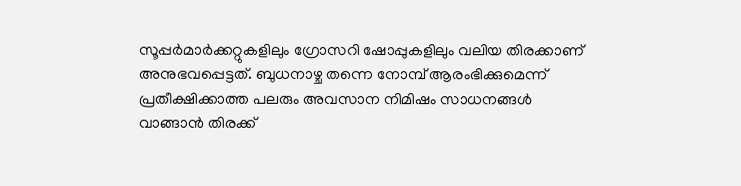സൂപ്പർമാർക്കറ്റുകളിലും ഗ്രോസറി ഷോപ്പുകളിലും വലിയ തിരക്കാണ് അനുഭവപ്പെട്ടത്. ബുധനാഴ്ച തന്നെ നോമ്പ് ആരംഭിക്കുമെന്ന് പ്രതീക്ഷിക്കാത്ത പലരും അവസാന നിമിഷം സാധനങ്ങൾ വാങ്ങാൻ തിരക്ക്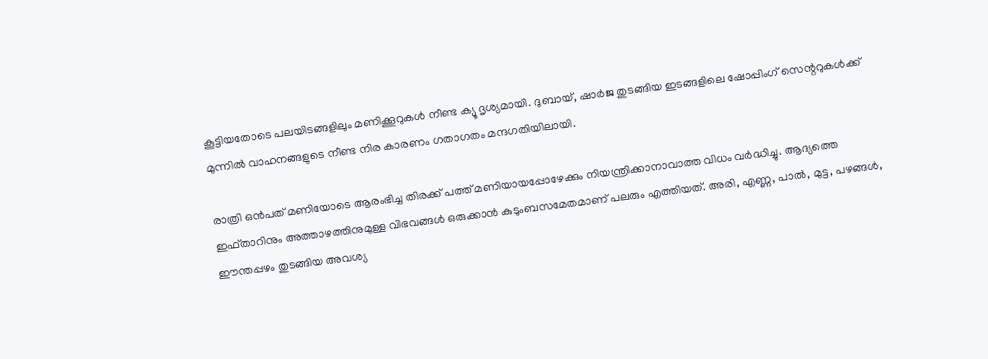കൂട്ടിയതോടെ പലയിടങ്ങളിലും മണിക്കൂറുകൾ നീണ്ട ക്യൂ ദൃശ്യമായി. ദുബായ്, ഷാർജ തുടങ്ങിയ ഇടങ്ങളിലെ ഷോപ്പിംഗ് സെന്ററുകൾക്ക് മുന്നിൽ വാഹനങ്ങളുടെ നീണ്ട നിര കാരണം ഗതാഗതം മന്ദഗതിയിലായി.

രാത്രി ഒൻപത് മണിയോടെ ആരംഭിച്ച തിരക്ക് പത്ത് മണിയായപ്പോഴേക്കും നിയന്ത്രിക്കാനാവാത്ത വിധം വർദ്ധിച്ചു. ആദ്യത്തെ ഇഫ്താറിനും അത്താഴത്തിനുമുള്ള വിഭവങ്ങൾ ഒരുക്കാൻ കുടുംബസമേതമാണ് പലരും എത്തിയത്. അരി, എണ്ണ, പാൽ, മുട്ട, പഴങ്ങൾ, ഈന്തപ്പഴം തുടങ്ങിയ അവശ്യ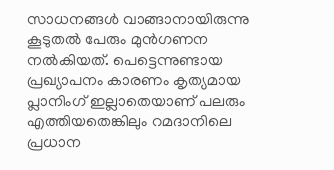സാധനങ്ങൾ വാങ്ങാനായിരുന്നു കൂടുതൽ പേരും മുൻഗണന നൽകിയത്. പെട്ടെന്നുണ്ടായ പ്രഖ്യാപനം കാരണം കൃത്യമായ പ്ലാനിംഗ് ഇല്ലാതെയാണ് പലരും എത്തിയതെങ്കിലും റമദാനിലെ പ്രധാന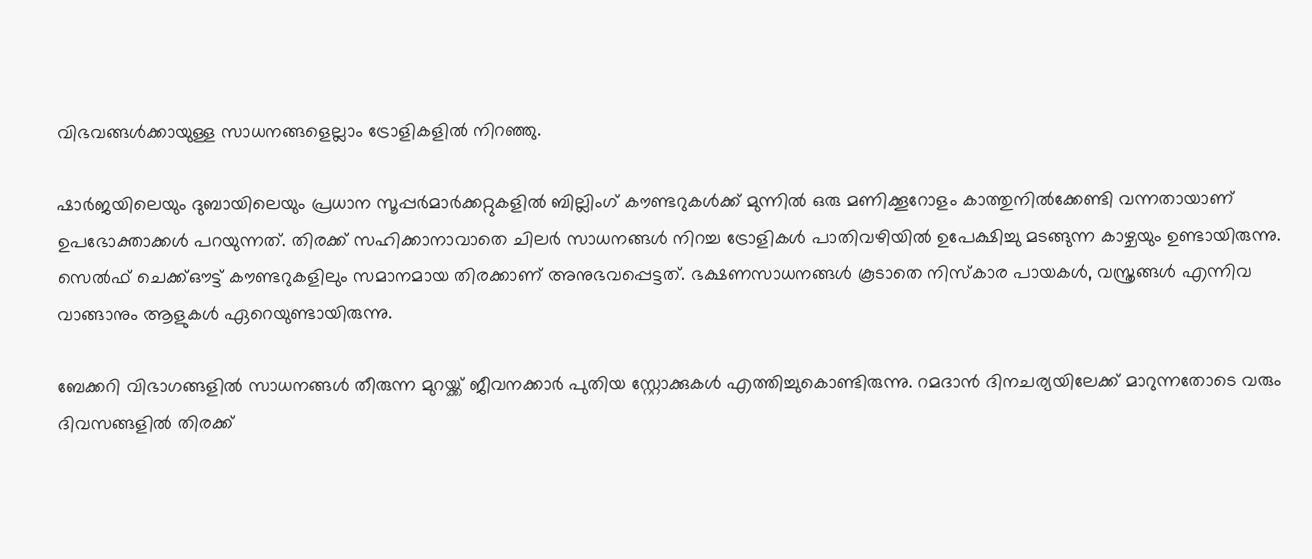വിഭവങ്ങൾക്കായുള്ള സാധനങ്ങളെല്ലാം ട്രോളികളിൽ നിറഞ്ഞു.

ഷാർജയിലെയും ദുബായിലെയും പ്രധാന സൂപ്പർമാർക്കറ്റുകളിൽ ബില്ലിംഗ് കൗണ്ടറുകൾക്ക് മുന്നിൽ ഒരു മണിക്കൂറോളം കാത്തുനിൽക്കേണ്ടി വന്നതായാണ് ഉപഭോക്താക്കൾ പറയുന്നത്. തിരക്ക് സഹിക്കാനാവാതെ ചിലർ സാധനങ്ങൾ നിറച്ച ട്രോളികൾ പാതിവഴിയിൽ ഉപേക്ഷിച്ചു മടങ്ങുന്ന കാഴ്ചയും ഉണ്ടായിരുന്നു. സെൽഫ് ചെക്ക്ഔട്ട് കൗണ്ടറുകളിലും സമാനമായ തിരക്കാണ് അനുഭവപ്പെട്ടത്. ഭക്ഷണസാധനങ്ങൾ കൂടാതെ നിസ്കാര പായകൾ, വസ്ത്രങ്ങൾ എന്നിവ വാങ്ങാനും ആളുകൾ ഏറെയുണ്ടായിരുന്നു.

ബേക്കറി വിഭാഗങ്ങളിൽ സാധനങ്ങൾ തീരുന്ന മുറയ്ക്ക് ജീവനക്കാർ പുതിയ സ്റ്റോക്കുകൾ എത്തിച്ചുകൊണ്ടിരുന്നു. റമദാൻ ദിനചര്യയിലേക്ക് മാറുന്നതോടെ വരും ദിവസങ്ങളിൽ തിരക്ക്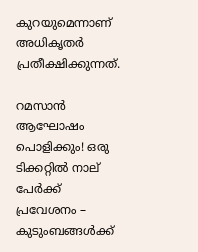കുറയുമെന്നാണ് അധികൃതർ പ്രതീക്ഷിക്കുന്നത്.

റമസാൻ ആഘോഷം പൊളിക്കും! ഒരു ടിക്കറ്റിൽ നാല് പേർക്ക് പ്രവേശനം – കുടുംബങ്ങൾക്ക്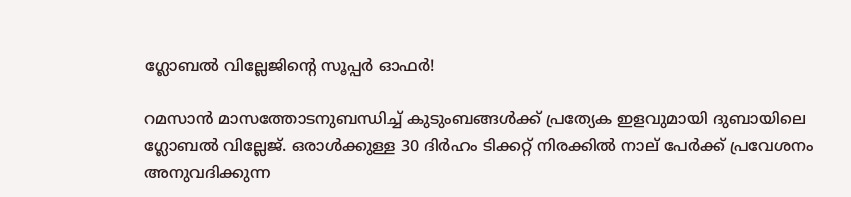ഗ്ലോബൽ വില്ലേജിന്റെ സൂപ്പർ ഓഫർ!

റമസാൻ മാസത്തോടനുബന്ധിച്ച് കുടുംബങ്ങൾക്ക് പ്രത്യേക ഇളവുമായി ദുബായിലെ ഗ്ലോബൽ വില്ലേജ്. ഒരാൾക്കുള്ള 30 ദിർഹം ടിക്കറ്റ് നിരക്കിൽ നാല് പേർക്ക് പ്രവേശനം അനുവദിക്കുന്ന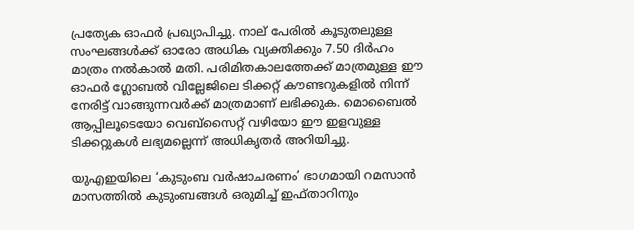പ്രത്യേക ഓഫർ പ്രഖ്യാപിച്ചു. നാല് പേരിൽ കൂടുതലുള്ള സംഘങ്ങൾക്ക് ഓരോ അധിക വ്യക്തിക്കും 7.50 ദിർഹം മാത്രം നൽകാൽ മതി. പരിമിതകാലത്തേക്ക് മാത്രമുള്ള ഈ ഓഫർ ഗ്ലോബൽ വില്ലേജിലെ ടിക്കറ്റ് കൗണ്ടറുകളിൽ നിന്ന് നേരിട്ട് വാങ്ങുന്നവർക്ക് മാത്രമാണ് ലഭിക്കുക. മൊബൈൽ ആപ്പിലൂടെയോ വെബ്സൈറ്റ് വഴിയോ ഈ ഇളവുള്ള ടിക്കറ്റുകൾ ലഭ്യമല്ലെന്ന് അധികൃതർ അറിയിച്ചു.

യുഎഇയിലെ ‘കുടുംബ വർഷാചരണം’ ഭാഗമായി റമസാൻ മാസത്തിൽ കുടുംബങ്ങൾ ഒരുമിച്ച് ഇഫ്താറിനും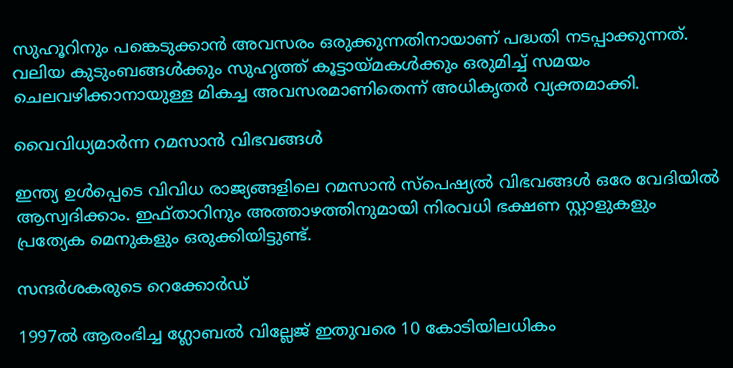സുഹൂറിനും പങ്കെടുക്കാൻ അവസരം ഒരുക്കുന്നതിനായാണ് പദ്ധതി നടപ്പാക്കുന്നത്. വലിയ കുടുംബങ്ങൾക്കും സുഹൃത്ത് കൂട്ടായ്മകൾക്കും ഒരുമിച്ച് സമയം ചെലവഴിക്കാനായുള്ള മികച്ച അവസരമാണിതെന്ന് അധികൃതർ വ്യക്തമാക്കി.

വൈവിധ്യമാർന്ന റമസാൻ വിഭവങ്ങൾ

ഇന്ത്യ ഉൾപ്പെടെ വിവിധ രാജ്യങ്ങളിലെ റമസാൻ സ്പെഷ്യൽ വിഭവങ്ങൾ ഒരേ വേദിയിൽ ആസ്വദിക്കാം. ഇഫ്താറിനും അത്താഴത്തിനുമായി നിരവധി ഭക്ഷണ സ്റ്റാളുകളും പ്രത്യേക മെനുകളും ഒരുക്കിയിട്ടുണ്ട്.

സന്ദർശകരുടെ റെക്കോർഡ്

1997ൽ ആരംഭിച്ച ഗ്ലോബൽ വില്ലേജ് ഇതുവരെ 10 കോടിയിലധികം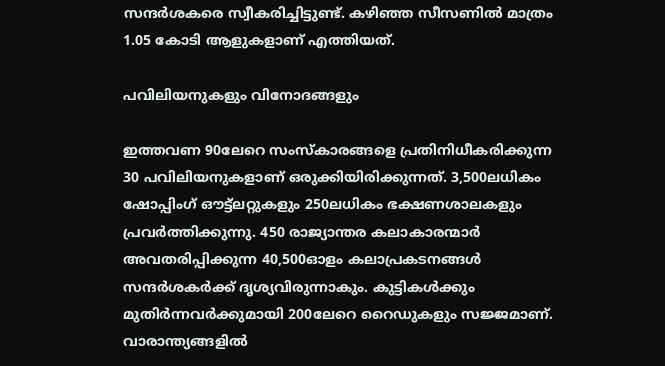സന്ദർശകരെ സ്വീകരിച്ചിട്ടുണ്ട്. കഴിഞ്ഞ സീസണിൽ മാത്രം 1.05 കോടി ആളുകളാണ് എത്തിയത്.

പവിലിയനുകളും വിനോദങ്ങളും

ഇത്തവണ 90ലേറെ സംസ്കാരങ്ങളെ പ്രതിനിധീകരിക്കുന്ന 30 പവിലിയനുകളാണ് ഒരുക്കിയിരിക്കുന്നത്. 3,500ലധികം ഷോപ്പിംഗ് ഔട്ട്ലറ്റുകളും 250ലധികം ഭക്ഷണശാലകളും പ്രവർത്തിക്കുന്നു. 450 രാജ്യാന്തര കലാകാരന്മാർ അവതരിപ്പിക്കുന്ന 40,500ഓളം കലാപ്രകടനങ്ങൾ സന്ദർശകർക്ക് ദൃശ്യവിരുന്നാകും. കുട്ടികൾക്കും മുതിർന്നവർക്കുമായി 200ലേറെ റൈഡുകളും സജ്ജമാണ്. വാരാന്ത്യങ്ങളിൽ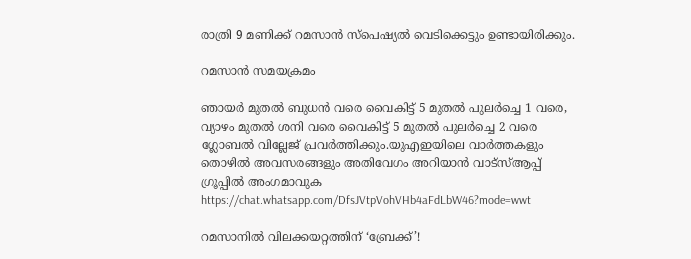രാത്രി 9 മണിക്ക് റമസാൻ സ്പെഷ്യൽ വെടിക്കെട്ടും ഉണ്ടായിരിക്കും.

റമസാൻ സമയക്രമം

ഞായർ മുതൽ ബുധൻ വരെ വൈകിട്ട് 5 മുതൽ പുലർച്ചെ 1 വരെ, വ്യാഴം മുതൽ ശനി വരെ വൈകിട്ട് 5 മുതൽ പുലർച്ചെ 2 വരെ ഗ്ലോബൽ വില്ലേജ് പ്രവർത്തിക്കും.യുഎഇയിലെ വാർത്തകളും തൊഴിൽ അവസരങ്ങളും അതിവേഗം അറിയാൻ വാട്സ്ആപ്പ് ഗ്രൂപ്പിൽ അംഗമാവുക https://chat.whatsapp.com/DfsJVtpVohVHb4aFdLbW46?mode=wwt

റമസാനിൽ വിലക്കയറ്റത്തിന് ‘ബ്രേക്ക്’!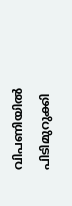വിപണിയിൽ പിടിമുറുക്കി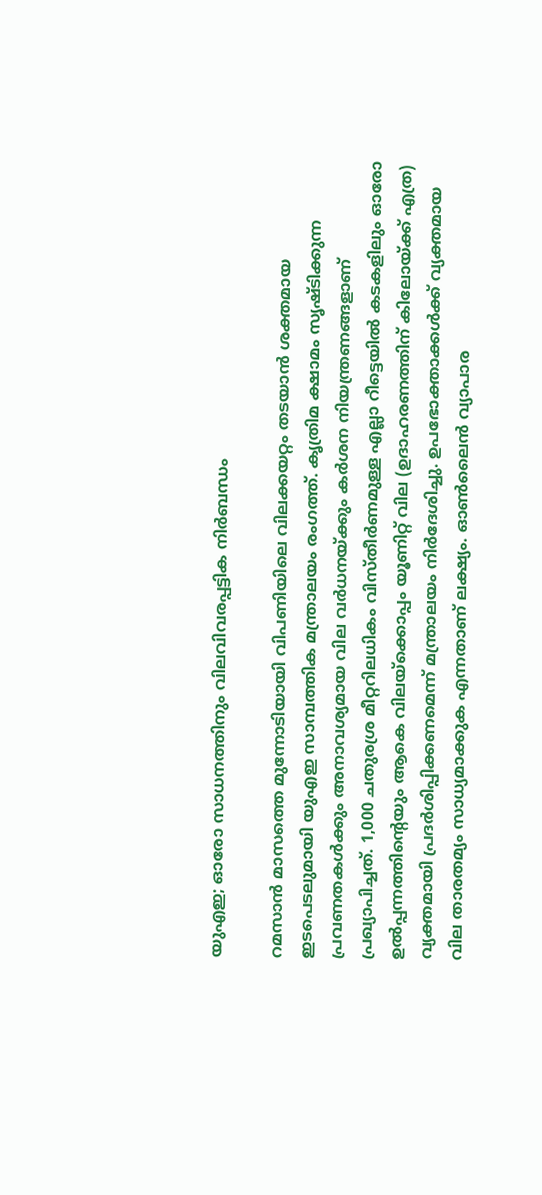യുഎഇ; ഓരോ സാധനത്തിനും വിലവിവരപ്പട്ടിക നിർബന്ധം

റമസാൻ മാസത്തെ മുന്നോടിയായി വിപണിയിലെ വിലക്കയറ്റം തടയാൻ ശക്തമായ ഇടപെടലുമായി യുഎഇ സാമ്പത്തിക മന്ത്രാലയം രംഗത്ത്. കൃത്രിമ ക്ഷാമം സൃഷ്ടിക്കുന്ന പ്രവണതകൾക്കും അനാവശ്യമായ വില വർധനയ്ക്കും കർശന നിയന്ത്രണങ്ങളാണ് പ്രഖ്യാപിച്ചത്. 1,000 ചതുരശ്ര മീറ്ററിലധികം വിസ്തീർണമുള്ള എല്ലാ റീട്ടെയിൽ കടകളിലും ഓരോ ഉൽപ്പന്നത്തിന്റെയും ആകെ വിലയ്ക്കൊപ്പം യൂണിറ്റ് വില (ഉദാഹരണത്തിന് കിലോയ്ക്ക് എത്ര) വ്യക്തമായി പ്രദർശിപ്പിക്കണമെന്ന് മന്ത്രാലയം നിർദേശിച്ചു. ഉപഭോക്താക്കൾക്ക് വ്യക്തമായ വില താരതമ്യം സാധ്യമാക്കുക എന്നതാണ് ലക്ഷ്യം. ഓൺലൈൻ വ്യാപാര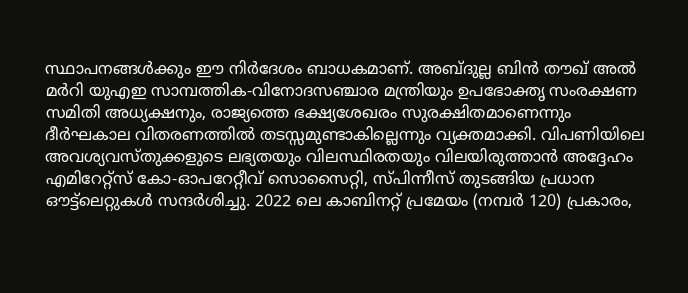സ്ഥാപനങ്ങൾക്കും ഈ നിർദേശം ബാധകമാണ്. അബ്ദുല്ല ബിൻ തൗഖ് അൽ മർറി യുഎഇ സാമ്പത്തിക-വിനോദസഞ്ചാര മന്ത്രിയും ഉപഭോക്തൃ സംരക്ഷണ സമിതി അധ്യക്ഷനും, രാജ്യത്തെ ഭക്ഷ്യശേഖരം സുരക്ഷിതമാണെന്നും ദീർഘകാല വിതരണത്തിൽ തടസ്സമുണ്ടാകില്ലെന്നും വ്യക്തമാക്കി. വിപണിയിലെ അവശ്യവസ്തുക്കളുടെ ലഭ്യതയും വിലസ്ഥിരതയും വിലയിരുത്താൻ അദ്ദേഹം എമിറേറ്റ്‌സ് കോ-ഓപറേറ്റീവ് സൊസൈറ്റി, സ്പിന്നീസ് തുടങ്ങിയ പ്രധാന ഔട്ട്‌ലെറ്റുകൾ സന്ദർശിച്ചു. 2022 ലെ കാബിനറ്റ് പ്രമേയം (നമ്പർ 120) പ്രകാരം,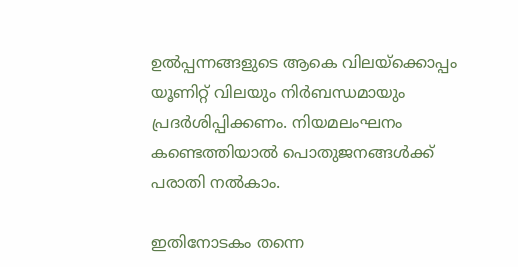ഉൽപ്പന്നങ്ങളുടെ ആകെ വിലയ്ക്കൊപ്പം യൂണിറ്റ് വിലയും നിർബന്ധമായും പ്രദർശിപ്പിക്കണം. നിയമലംഘനം കണ്ടെത്തിയാൽ പൊതുജനങ്ങൾക്ക് പരാതി നൽകാം.

ഇതിനോടകം തന്നെ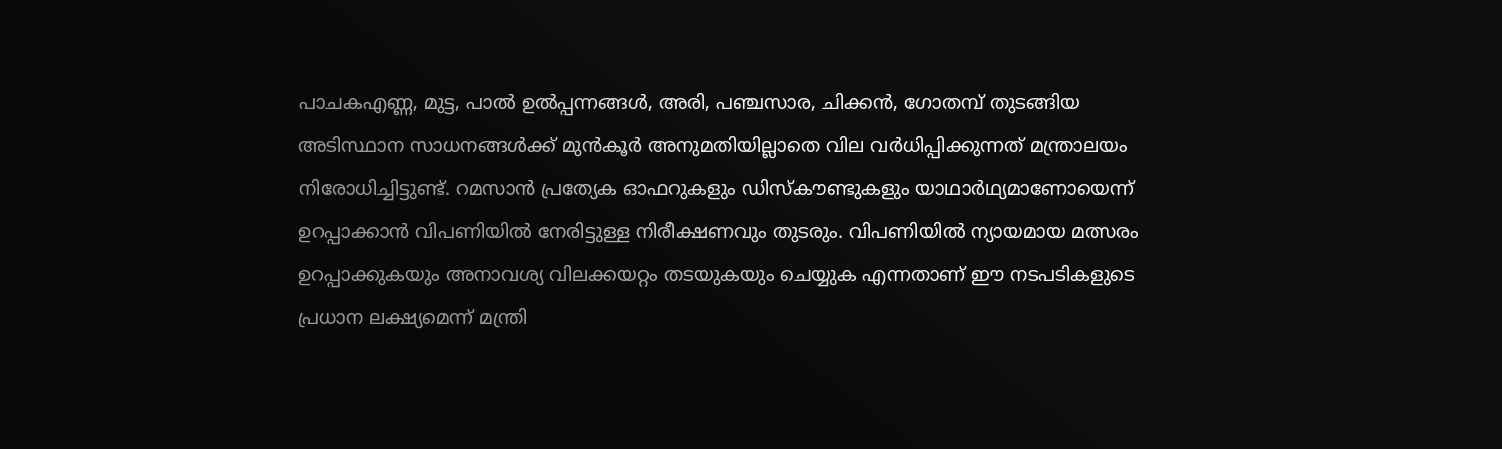പാചകഎണ്ണ, മുട്ട, പാൽ ഉൽപ്പന്നങ്ങൾ, അരി, പഞ്ചസാര, ചിക്കൻ, ഗോതമ്പ് തുടങ്ങിയ അടിസ്ഥാന സാധനങ്ങൾക്ക് മുൻകൂർ അനുമതിയില്ലാതെ വില വർധിപ്പിക്കുന്നത് മന്ത്രാലയം നിരോധിച്ചിട്ടുണ്ട്. റമസാൻ പ്രത്യേക ഓഫറുകളും ഡിസ്കൗണ്ടുകളും യാഥാർഥ്യമാണോയെന്ന് ഉറപ്പാക്കാൻ വിപണിയിൽ നേരിട്ടുള്ള നിരീക്ഷണവും തുടരും. വിപണിയിൽ ന്യായമായ മത്സരം ഉറപ്പാക്കുകയും അനാവശ്യ വിലക്കയറ്റം തടയുകയും ചെയ്യുക എന്നതാണ് ഈ നടപടികളുടെ പ്രധാന ലക്ഷ്യമെന്ന് മന്ത്രി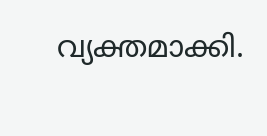വ്യക്തമാക്കി.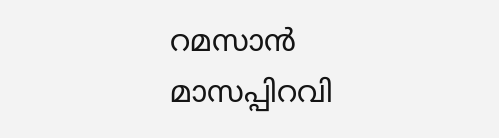റമസാൻ മാസപ്പിറവി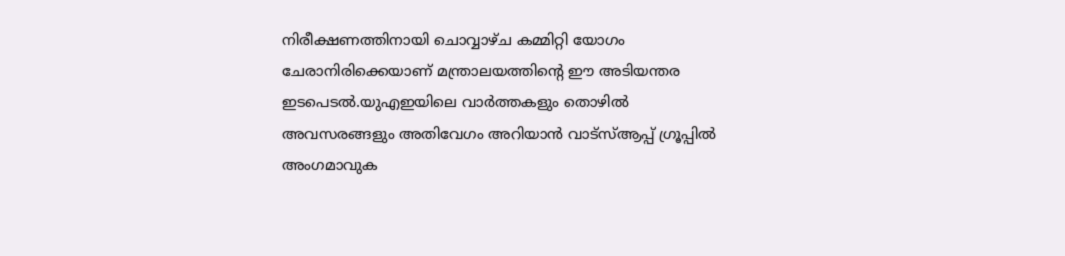നിരീക്ഷണത്തിനായി ചൊവ്വാഴ്ച കമ്മിറ്റി യോഗം ചേരാനിരിക്കെയാണ് മന്ത്രാലയത്തിന്റെ ഈ അടിയന്തര ഇടപെടൽ.യുഎഇയിലെ വാർത്തകളും തൊഴിൽ അവസരങ്ങളും അതിവേഗം അറിയാൻ വാട്സ്ആപ്പ് ഗ്രൂപ്പിൽ അംഗമാവുക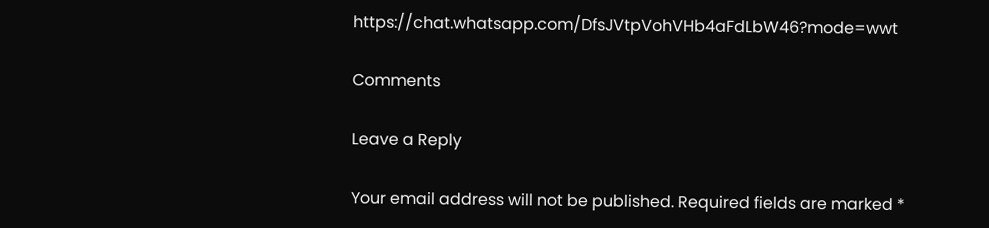https://chat.whatsapp.com/DfsJVtpVohVHb4aFdLbW46?mode=wwt

Comments

Leave a Reply

Your email address will not be published. Required fields are marked *